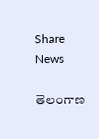Share News

తెలంగాణ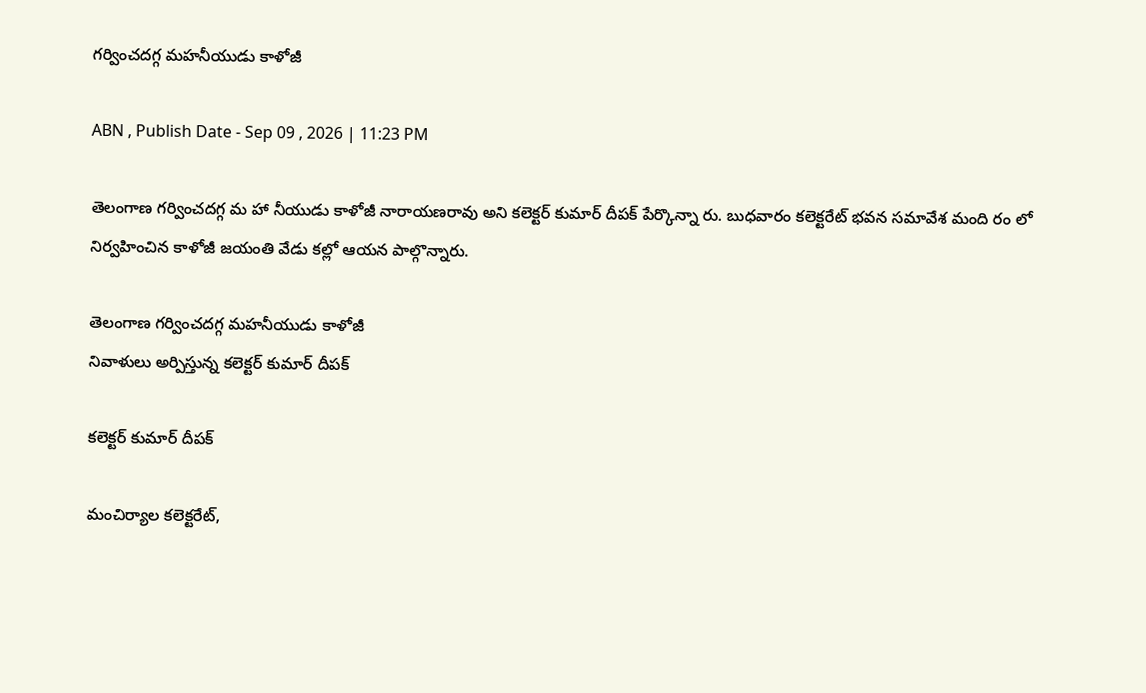గర్వించదగ్గ మహనీయుడు కాళోజీ

ABN , Publish Date - Sep 09 , 2026 | 11:23 PM

తెలంగాణ గర్వించదగ్గ మ హా నీయుడు కాళోజీ నారాయణరావు అని కలెక్టర్‌ కుమార్‌ దీపక్‌ పేర్కొన్నా రు. బుధవారం కలెక్టరేట్‌ భవన సమావేశ మంది రం లో నిర్వహించిన కాళోజీ జయంతి వేడు కల్లో ఆయన పాల్గొన్నారు.

తెలంగాణ గర్వించదగ్గ మహనీయుడు కాళోజీ
నివాళులు అర్పిస్తున్న కలెక్టర్‌ కుమార్‌ దీపక్‌

కలెక్టర్‌ కుమార్‌ దీపక్‌

మంచిర్యాల కలెక్టరేట్‌,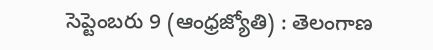సెప్టెంబరు 9 (ఆంధ్రజ్యోతి) : తెలంగాణ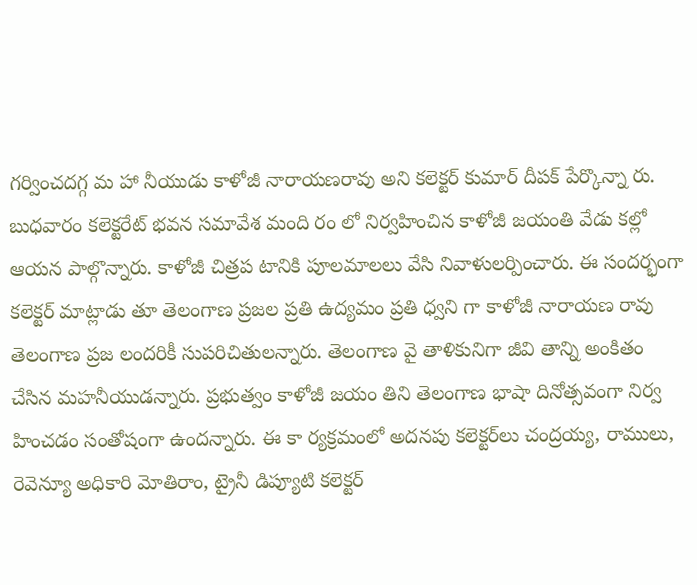గర్వించదగ్గ మ హా నీయుడు కాళోజీ నారాయణరావు అని కలెక్టర్‌ కుమార్‌ దీపక్‌ పేర్కొన్నా రు. బుధవారం కలెక్టరేట్‌ భవన సమావేశ మంది రం లో నిర్వహించిన కాళోజీ జయంతి వేడు కల్లో ఆయన పాల్గొన్నారు. కాళోజీ చిత్రప టానికి పూలమాలలు వేసి నివాళులర్పించారు. ఈ సందర్భంగా కలెక్టర్‌ మాట్లాడు తూ తెలంగాణ ప్రజల ప్రతి ఉద్యమం ప్రతి ధ్వని గా కాళోజీ నారాయణ రావు తెలంగాణ ప్రజ లందరికీ సుపరిచితులన్నారు. తెలంగాణ వై తాళికునిగా జీవి తాన్ని అంకితం చేసిన మహనీయుడన్నారు. ప్రభుత్వం కాళోజీ జయం తిని తెలంగాణ భాషా దినోత్సవంగా నిర్వ హించడం సంతోషంగా ఉందన్నారు. ఈ కా ర్యక్రమంలో అదనపు కలెక్టర్‌లు చంద్రయ్య, రాములు, రెవెన్యూ అధికారి మోతిరాం, ట్రైనీ డిప్యూటి కలెక్టర్‌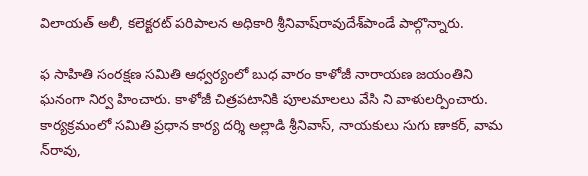విలాయత్‌ అలీ, కలెక్టరట్‌ పరిపాలన అధికారి శ్రీనివాష్‌రావుదేశ్‌పాండే పాల్గొన్నారు.

ఫ సాహితి సంరక్షణ సమితి ఆధ్వర్యంలో బుధ వారం కాళోజీ నారాయణ జయంతిని ఘనంగా నిర్వ హించారు. కాళోజీ చిత్రపటానికి పూలమాలలు వేసి ని వాళులర్పించారు. కార్యక్రమంలో సమితి ప్రధాన కార్య దర్శి అల్లాడి శ్రీనివాస్‌, నాయకులు సుగు ణాకర్‌, వామ న్‌రావు,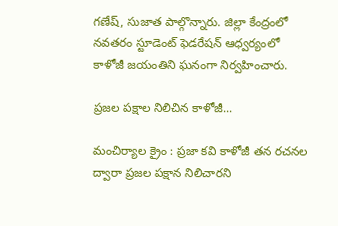గణేష్‌, సుజాత పాల్గొన్నారు. జిల్లా కేంద్రంలో నవతరం స్టూడెంట్‌ ఫెడరేషన్‌ ఆధ్వర్యంలో కాళోజీ జయంతిని ఘనంగా నిర్వహించారు.

ప్రజల పక్షాల నిలిచిన కాళోజీ...

మంచిర్యాల క్రైం : ప్రజా కవి కాళోజీ తన రచనల ద్వారా ప్రజల పక్షాన నిలిచారని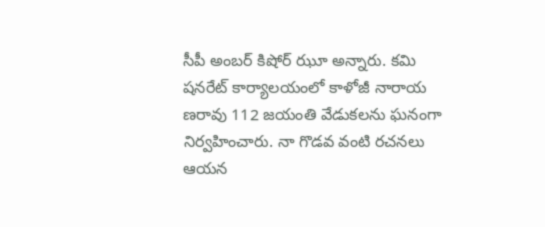సీపీ అంబర్‌ కిషోర్‌ ఝూ అన్నారు. కమి షనరేట్‌ కార్యాలయంలో కాళోజీ నారాయ ణరావు 112 జయంతి వేడుకలను ఘనంగా నిర్వహించారు. నా గొడవ వంటి రచనలు ఆయన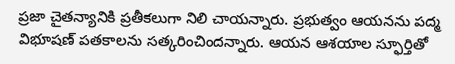ప్రజా చైతన్యానికి ప్రతీకలుగా నిలి చాయన్నారు. ప్రభుత్వం ఆయనను పద్మ విభూషణ్‌ పతకాలను సత్కరించిందన్నారు. ఆయన ఆశయాల స్ఫూర్తితో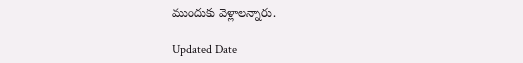ముందుకు వెళ్లాలన్నారు.

Updated Date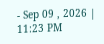- Sep 09 , 2026 | 11:23 PM